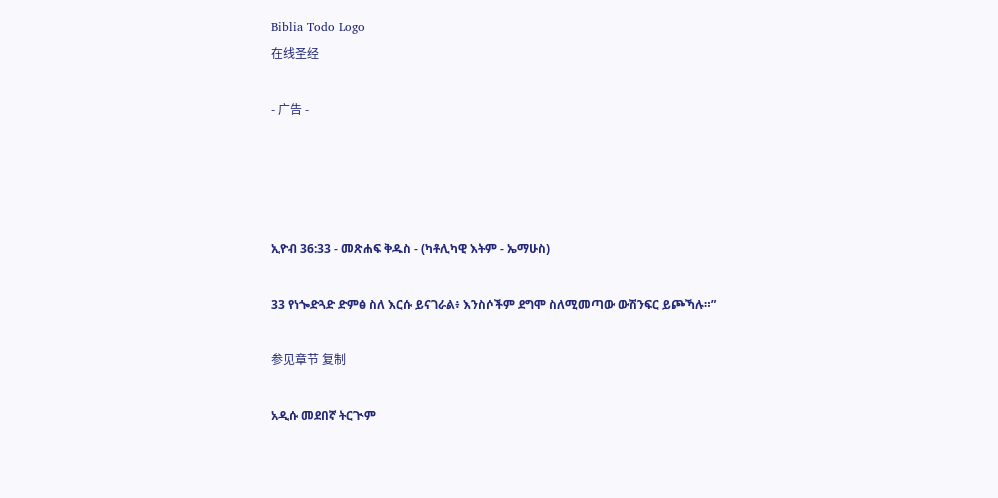Biblia Todo Logo
在线圣经

- 广告 -




ኢዮብ 36:33 - መጽሐፍ ቅዱስ - (ካቶሊካዊ እትም - ኤማሁስ)

33 የነጐድጓድ ድምፅ ስለ እርሱ ይናገራል፥ እንስሶችም ደግሞ ስለሚመጣው ውሽንፍር ይጮኻሉ።”

参见章节 复制

አዲሱ መደበኛ ትርጒም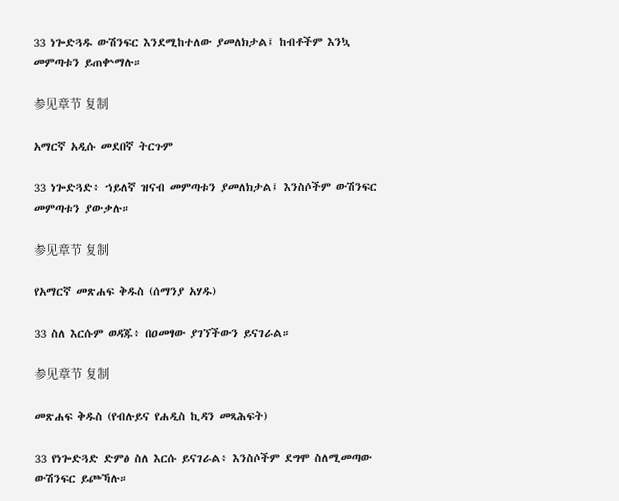33 ነጐድጓዱ ውሽንፍር እንደሚከተለው ያመለክታል፤ ከብቶችም እንኳ መምጣቱን ይጠቍማሉ።

参见章节 复制

አማርኛ አዲሱ መደበኛ ትርጉም

33 ነጐድጓድ፥ ኀይለኛ ዝናብ መምጣቱን ያመለክታል፤ እንስሶችም ውሽንፍር መምጣቱን ያውቃሉ።

参见章节 复制

የአማርኛ መጽሐፍ ቅዱስ (ሰማንያ አሃዱ)

33 ስለ እርሱም ወዳጁ፥ በዐመፃው ያገኘችውን ይናገራል።

参见章节 复制

መጽሐፍ ቅዱስ (የብሉይና የሐዲስ ኪዳን መጻሕፍት)

33 የነጐድጓድ ድምፅ ስለ እርሱ ይናገራል፥ እንስሶችም ደግሞ ስለሚመጣው ውሽንፍር ይጮኻሉ።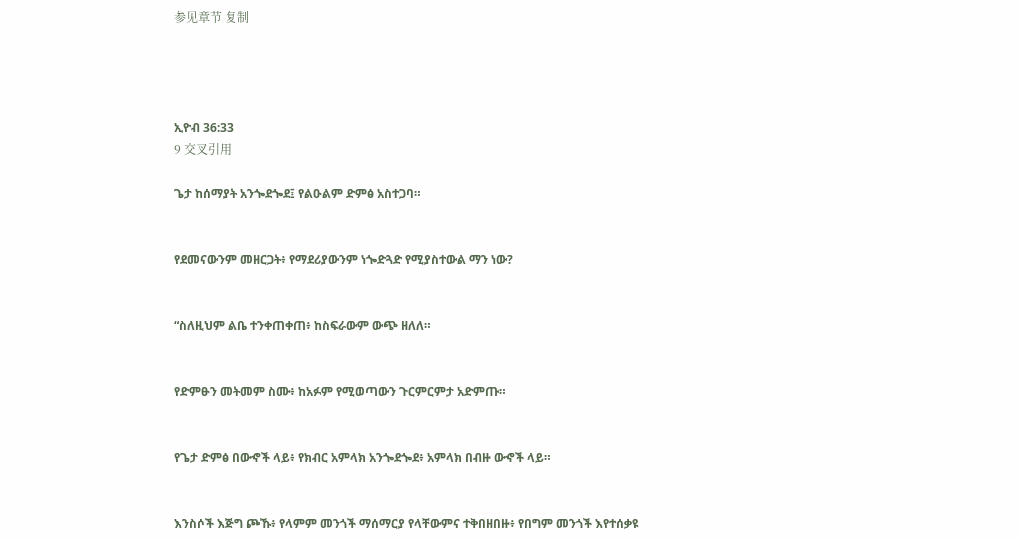参见章节 复制




ኢዮብ 36:33
9 交叉引用

ጌታ ከሰማያት አንጐደጐደ፤ የልዑልም ድምፅ አስተጋባ።


የደመናውንም መዘርጋት፥ የማደሪያውንም ነጐድጓድ የሚያስተውል ማን ነው?


“ስለዚህም ልቤ ተንቀጠቀጠ፥ ከስፍራውም ውጭ ዘለለ።


የድምፁን መትመም ስሙ፥ ከአፉም የሚወጣውን ጉርምርምታ አድምጡ።


የጌታ ድምፅ በውኆች ላይ፥ የክብር አምላክ አንጐደጐደ፥ አምላክ በብዙ ውኆች ላይ።


እንስሶች እጅግ ጮኹ፥ የላምም መንጎች ማሰማርያ የላቸውምና ተቅበዘበዙ፥ የበግም መንጎች እየተሰቃዩ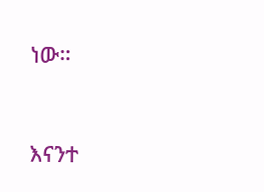ነው።


እናንተ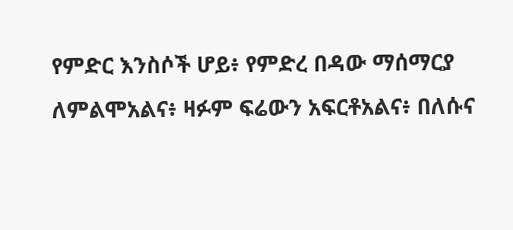የምድር እንስሶች ሆይ፥ የምድረ በዳው ማሰማርያ ለምልሞአልና፥ ዛፉም ፍሬውን አፍርቶአልና፥ በለሱና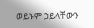ወይኑም ኃይላቸውን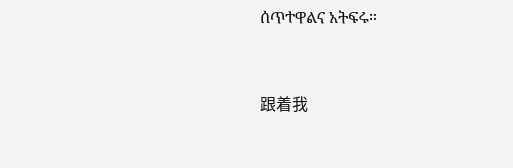ሰጥተዋልና አትፍሩ።


跟着我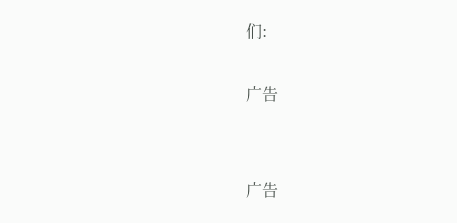们:

广告


广告